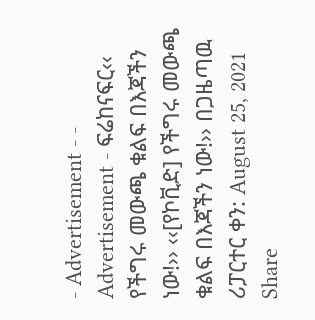- Advertisement - - Advertisement - ፍሬከናፍር‹‹ የችግሩ መውጫ ቁልፍ በእጃችን ነው!›› ‹‹[የኮቪድ] የችግሩ መውጫ ቁልፍ በእጃችን ነው!›› በጋዜጣዉ ሪፓርተር ቀን: August 25, 2021 Share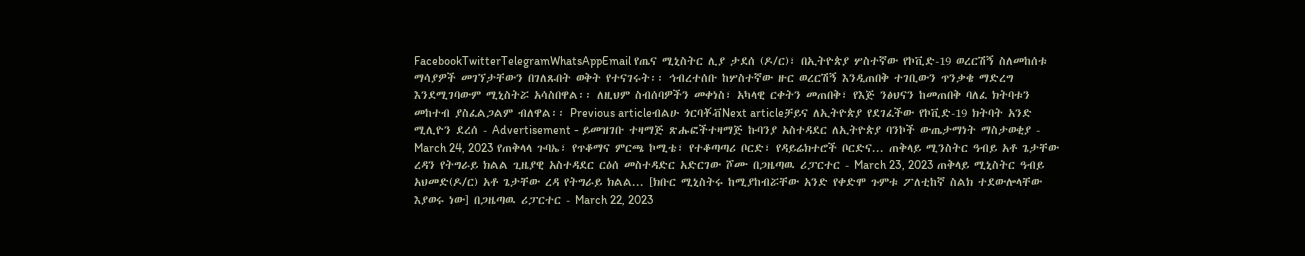FacebookTwitterTelegramWhatsAppEmail የጤና ሚኒስትር ሊያ ታደሰ (ዶ/ር)፣ በኢትዮጵያ ሦስተኛው የኮቪድ-19 ወረርሽኝ ስለመከሰቱ ማሳያዎች መገኘታቸውን በገለጹበት ወቅት የተናገሩት፡፡ ኅብረተሰቡ ከሦስተኛው ዙር ወረርሽኝ እንዲጠበቅ ተገቢውን ጥንቃቄ ማድረግ እንደሚገባውም ሚኒስትሯ አሳስበዋል፡፡ ለዚህም ስብሰባዎችን መቀነስ፣ አካላዊ ርቀትን መጠበቅ፣ የእጅ ንፅህናን ከመጠበቅ ባለፈ ክትባቱን መከተብ ያስፈልጋልም ብለዋል፡፡ Previous articleብልሁ ጎርባቾቭNext articleቻይና ለኢትዮጵያ የደገፈችው የኮቪድ-19 ክትባት አንድ ሚሊዮን ደረሰ - Advertisement - ይመዝገቡ ተዛማጅ ጽሑፎችተዛማጅ ኩባንያ አስተዳደር ለኢትዮጵያ ባንኮች ውጤታማነት ማስታወቂያ - March 24, 2023 የጠቅላላ ጉባኤ፣ የጥቆማና ምርጫ ኮሚቴ፣ የተቆጣጣሪ ቦርድ፣ የዳይሬክተሮች ቦርድና... ጠቅላይ ሚንስትር ዓብይ አቶ ጌታቸው ረዳን የትግራይ ክልል ጊዜያዊ አስተዳደር ርዕሰ መስተዳድር አድርገው ሾሙ በጋዜጣዉ ሪፓርተር - March 23, 2023 ጠቅላይ ሚኒስትር ዓብይ አህመድ(ዶ/ር) አቶ ጌታቸው ረዳ የትግራይ ክልል... [ክቡር ሚኒስትሩ ከሚያከብሯቸው አንድ የቀድሞ ጉምቱ ፖለቲከኛ ስልክ ተደውሎላቸው እያወሩ ነው] በጋዜጣዉ ሪፓርተር - March 22, 2023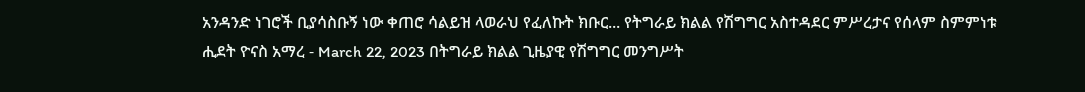አንዳንድ ነገሮች ቢያሳስቡኝ ነው ቀጠሮ ሳልይዝ ላወራህ የፈለኩት ክቡር... የትግራይ ክልል የሽግግር አስተዳደር ምሥረታና የሰላም ስምምነቱ ሒደት ዮናስ አማረ - March 22, 2023 በትግራይ ክልል ጊዜያዊ የሽግግር መንግሥት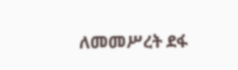ለመመሥረት ደፋ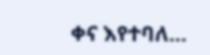ቀና እየተባለ...